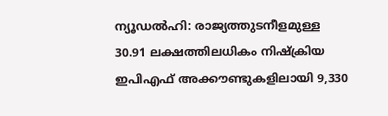ന്യൂഡൽഹി: രാജ്യത്തുടനീളമുള്ള 30.91 ലക്ഷത്തിലധികം നിഷ്ക്രിയ ഇപിഎഫ് അക്കൗണ്ടുകളിലായി 9,330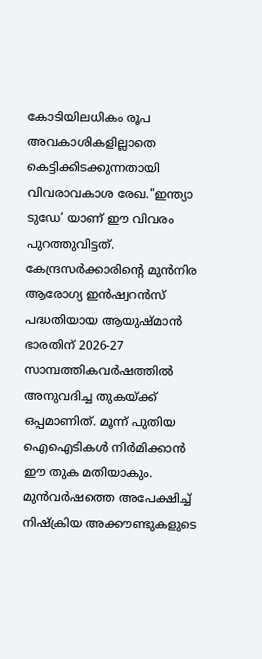കോടിയിലധികം രൂപ അവകാശികളില്ലാതെ കെട്ടിക്കിടക്കുന്നതായി വിവരാവകാശ രേഖ."ഇന്ത്യാ ടുഡേ’ യാണ് ഈ വിവരം പുറത്തുവിട്ടത്.
കേന്ദ്രസർക്കാരിന്റെ മുൻനിര ആരോഗ്യ ഇൻഷ്വറൻസ് പദ്ധതിയായ ആയുഷ്മാൻ ഭാരതിന് 2026-27 സാമ്പത്തികവർഷത്തിൽ അനുവദിച്ച തുകയ്ക്ക് ഒപ്പമാണിത്. മൂന്ന് പുതിയ ഐഐടികൾ നിർമിക്കാൻ ഈ തുക മതിയാകും.
മുൻവർഷത്തെ അപേക്ഷിച്ച് നിഷ്ക്രിയ അക്കൗണ്ടുകളുടെ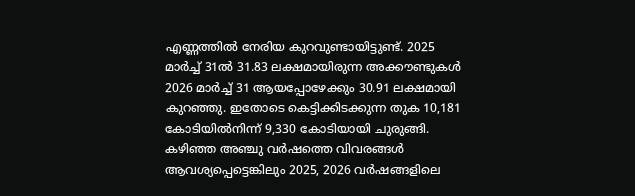എണ്ണത്തിൽ നേരിയ കുറവുണ്ടായിട്ടുണ്ട്. 2025 മാർച്ച് 31ൽ 31.83 ലക്ഷമായിരുന്ന അക്കൗണ്ടുകൾ 2026 മാർച്ച് 31 ആയപ്പോഴേക്കും 30.91 ലക്ഷമായി കുറഞ്ഞു. ഇതോടെ കെട്ടിക്കിടക്കുന്ന തുക 10,181 കോടിയിൽനിന്ന് 9,330 കോടിയായി ചുരുങ്ങി.
കഴിഞ്ഞ അഞ്ചു വർഷത്തെ വിവരങ്ങൾ ആവശ്യപ്പെട്ടെങ്കിലും 2025, 2026 വർഷങ്ങളിലെ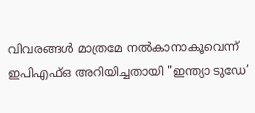വിവരങ്ങൾ മാത്രമേ നൽകാനാകൂവെന്ന് ഇപിഎഫ്ഒ അറിയിച്ചതായി "ഇന്ത്യാ ടുഡേ’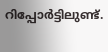റിപ്പോർട്ടിലുണ്ട്.